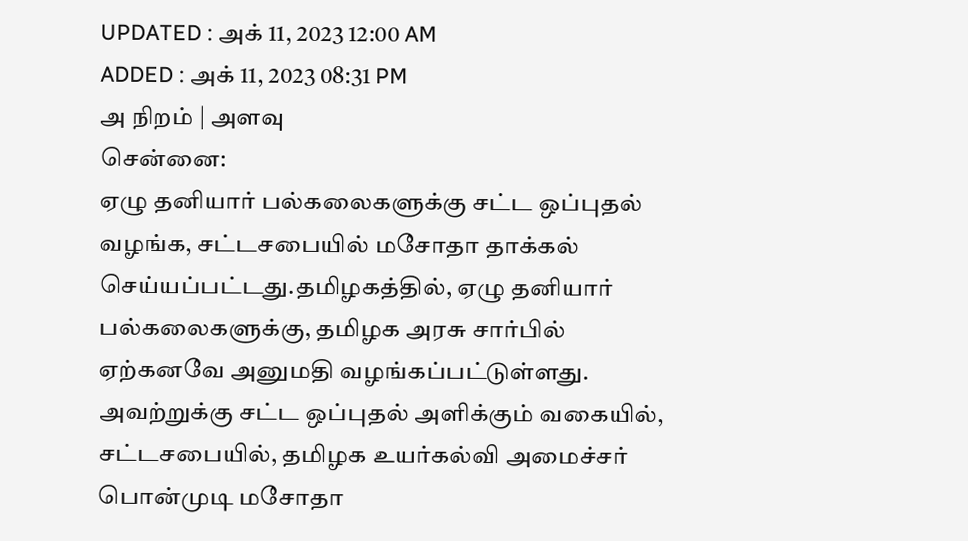UPDATED : அக் 11, 2023 12:00 AM
ADDED : அக் 11, 2023 08:31 PM
அ நிறம் | அளவு
சென்னை:
ஏழு தனியார் பல்கலைகளுக்கு சட்ட ஒப்புதல் வழங்க, சட்டசபையில் மசோதா தாக்கல் செய்யப்பட்டது.தமிழகத்தில், ஏழு தனியார் பல்கலைகளுக்கு, தமிழக அரசு சார்பில் ஏற்கனவே அனுமதி வழங்கப்பட்டுள்ளது. அவற்றுக்கு சட்ட ஒப்புதல் அளிக்கும் வகையில், சட்டசபையில், தமிழக உயர்கல்வி அமைச்சர் பொன்முடி மசோதா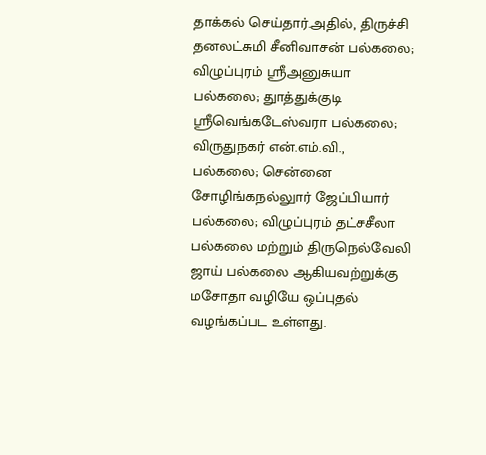தாக்கல் செய்தார்.அதில், திருச்சி தனலட்சுமி சீனிவாசன் பல்கலை; விழுப்புரம் ஸ்ரீஅனுசுயா பல்கலை; துாத்துக்குடி ஸ்ரீவெங்கடேஸ்வரா பல்கலை; விருதுநகர் என்.எம்.வி., பல்கலை; சென்னை சோழிங்கநல்லுார் ஜேப்பியார் பல்கலை; விழுப்புரம் தட்சசீலா பல்கலை மற்றும் திருநெல்வேலி ஜாய் பல்கலை ஆகியவற்றுக்கு மசோதா வழியே ஒப்புதல் வழங்கப்பட உள்ளது.